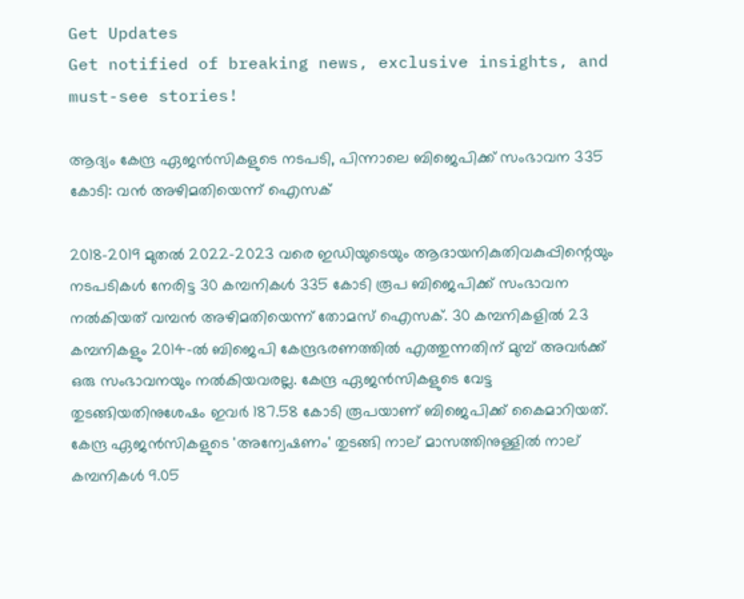Get Updates
Get notified of breaking news, exclusive insights, and must-see stories!

ആദ്യം കേന്ദ്ര ഏജന്‍സികളുടെ നടപടി, പിന്നാലെ ബിജെപിക്ക് സംഭാവന 335 കോടി: വന്‍ അഴിമതിയെന്ന് ഐസക്

2018-2019 മുതൽ 2022-2023 വരെ ഇഡിയുടെയും ആദായനികുതിവകുപ്പിന്റെയും നടപടികൾ നേരിട്ട 30 കമ്പനികൾ 335 കോടി രൂപ ബിജെപിക്ക്‌ സംഭാവന നൽകിയത് വമ്പന്‍ അഴിമതിയെന്ന് തോമസ് ഐസക്. 30 കമ്പനികളിൽ 23 കമ്പനികളും 2014-ൽ ബിജെപി കേന്ദ്രഭരണത്തിൽ എത്തുന്നതിന് മുമ്പ് അവർക്ക് ഒരു സംഭാവനയും നൽകിയവരല്ല. കേന്ദ്ര ഏജൻസികളുടെ വേട്ട തുടങ്ങിയതിനുശേഷം ഇവർ 187.58 കോടി രൂപയാണ് ബിജെപിക്ക് കൈമാറിയത്. കേന്ദ്ര ഏജൻസികളുടെ 'അന്വേഷണം' തുടങ്ങി നാല്‌ മാസത്തിനുള്ളിൽ നാല്‌ കമ്പനികൾ 9.05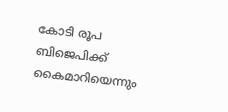കോടി രൂപ ബിജെപിക്ക്‌ കൈമാറിയെന്നും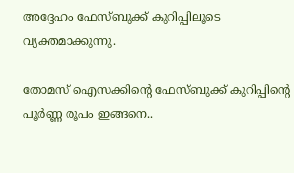അദ്ദേഹം ഫേസ്ബുക്ക് കുറിപ്പിലൂടെ വ്യക്തമാക്കുന്നു.

തോമസ് ഐസക്കിന്റെ ഫേസ്ബുക്ക് കുറിപ്പിന്റെ പൂർണ്ണ രൂപം ഇങ്ങനെ..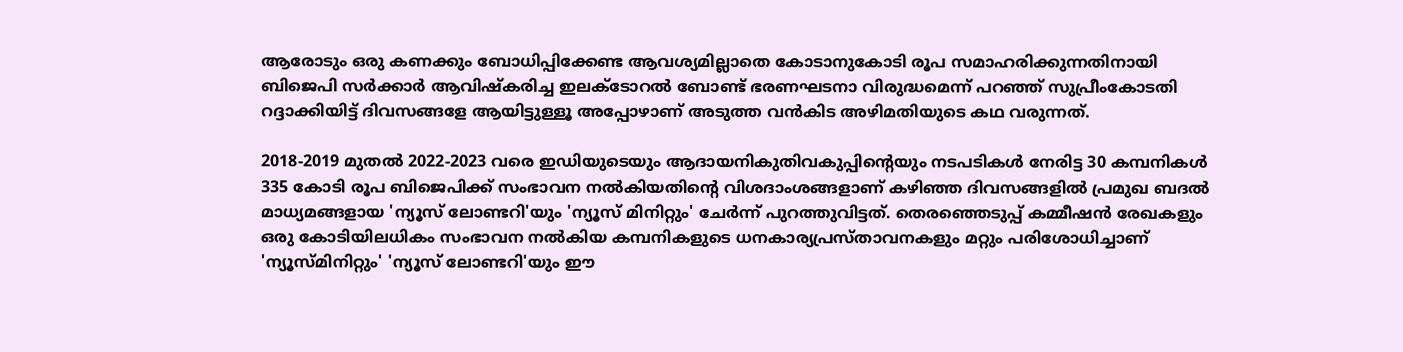ആരോടും ഒരു കണക്കും ബോധിപ്പിക്കേണ്ട ആവശ്യമില്ലാതെ കോടാനുകോടി രൂപ സമാഹരിക്കുന്നതിനായി ബിജെപി സർക്കാർ ആവിഷ്കരിച്ച ഇലക്ടോറൽ ബോണ്ട്‌ ഭരണഘടനാ വിരുദ്ധമെന്ന് പറഞ്ഞ് സുപ്രീംകോടതി റദ്ദാക്കിയിട്ട് ദിവസങ്ങളേ ആയിട്ടുള്ളൂ അപ്പോഴാണ് അടുത്ത വൻകിട അഴിമതിയുടെ കഥ വരുന്നത്.

2018-2019 മുതൽ 2022-2023 വരെ ഇഡിയുടെയും ആദായനികുതിവകുപ്പിന്റെയും നടപടികൾ നേരിട്ട 30 കമ്പനികൾ 335 കോടി രൂപ ബിജെപിക്ക്‌ സംഭാവന നൽകിയതിന്റെ വിശദാംശങ്ങളാണ് കഴിഞ്ഞ ദിവസങ്ങളിൽ പ്രമുഖ ബദൽ മാധ്യമങ്ങളായ 'ന്യൂസ്‌ ലോണ്ടറി'യും 'ന്യൂസ്‌ മിനിറ്റും' ചേർന്ന് പുറത്തുവിട്ടത്. തെരഞ്ഞെടുപ്പ്‌ കമ്മീഷൻ രേഖകളും ഒരു കോടിയിലധികം സംഭാവന നൽകിയ കമ്പനികളുടെ ധനകാര്യപ്രസ്‌താവനകളും മറ്റും പരിശോധിച്ചാണ്‌ 'ന്യൂസ്‌മിനിറ്റും' 'ന്യൂസ് ലോണ്ടറി'യും ഈ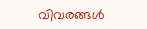വിവരങ്ങൾ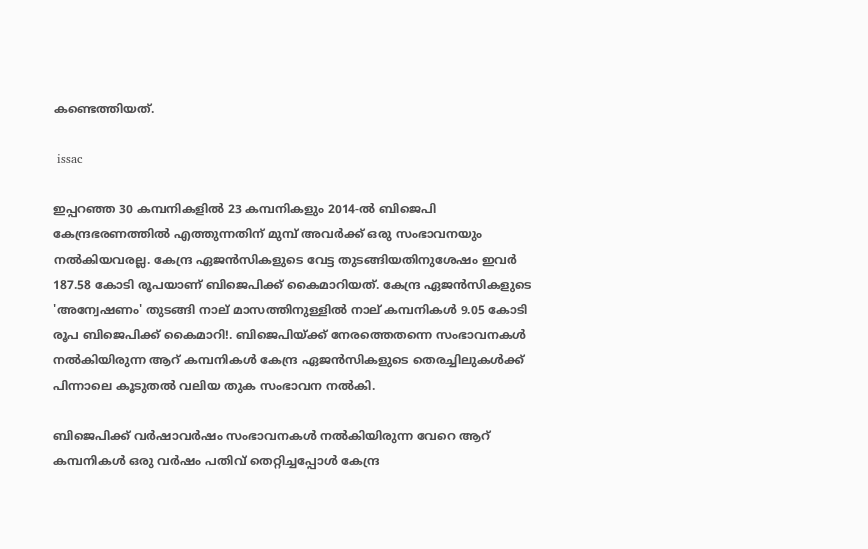കണ്ടെത്തിയത്.

 issac

ഇപ്പറഞ്ഞ 30 കമ്പനികളിൽ 23 കമ്പനികളും 2014-ൽ ബിജെപി കേന്ദ്രഭരണത്തിൽ എത്തുന്നതിന് മുമ്പ് അവർക്ക് ഒരു സംഭാവനയും നൽകിയവരല്ല. കേന്ദ്ര ഏജൻസികളുടെ വേട്ട തുടങ്ങിയതിനുശേഷം ഇവർ 187.58 കോടി രൂപയാണ് ബിജെപിക്ക് കൈമാറിയത്. കേന്ദ്ര ഏജൻസികളുടെ 'അന്വേഷണം' തുടങ്ങി നാല്‌ മാസത്തിനുള്ളിൽ നാല്‌ കമ്പനികൾ 9.05 കോടി രൂപ ബിജെപിക്ക്‌ കൈമാറി!. ബിജെപിയ്ക്ക് നേരത്തെതന്നെ സംഭാവനകൾ നൽകിയിരുന്ന ആറ്‌ കമ്പനികൾ കേന്ദ്ര ഏജൻസികളുടെ തെരച്ചിലുകൾക്ക്‌ പിന്നാലെ കൂടുതൽ വലിയ തുക സംഭാവന നൽകി.

ബിജെപിക്ക് വർഷാവർഷം സംഭാവനകൾ നൽകിയിരുന്ന വേറെ ആറ് കമ്പനികൾ ഒരു വർഷം പതിവ് തെറ്റിച്ചപ്പോൾ കേന്ദ്ര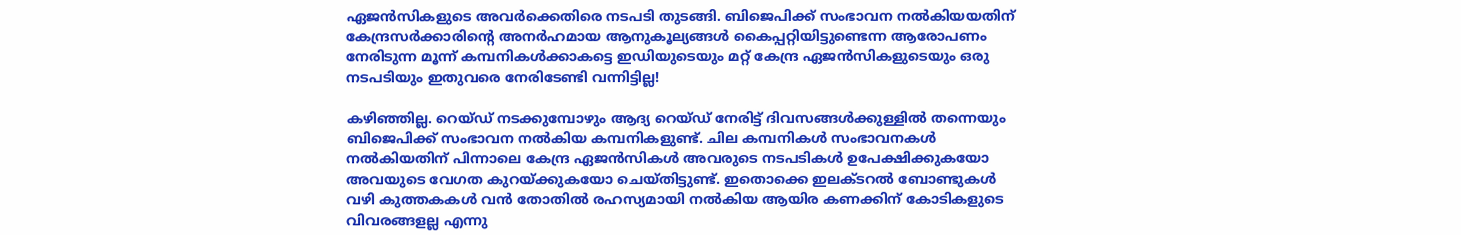ഏജൻസികളുടെ അവർക്കെതിരെ നടപടി തുടങ്ങി. ബിജെപിക്ക് സംഭാവന നൽകിയയതിന് കേന്ദ്രസർക്കാരിന്റെ അനർഹമായ ആനുകൂല്യങ്ങൾ കൈപ്പറ്റിയിട്ടുണ്ടെന്ന ആരോപണം നേരിടുന്ന മൂന്ന് കമ്പനികൾക്കാകട്ടെ ഇഡിയുടെയും മറ്റ് കേന്ദ്ര ഏജൻസികളുടെയും ഒരു നടപടിയും ഇതുവരെ നേരിടേണ്ടി വന്നിട്ടില്ല!

കഴിഞ്ഞില്ല. റെയ്ഡ് നടക്കുമ്പോഴും ആദ്യ റെയ്ഡ് നേരിട്ട് ദിവസങ്ങൾക്കുള്ളിൽ തന്നെയും ബിജെപിക്ക് സംഭാവന നൽകിയ കമ്പനികളുണ്ട്. ചില കമ്പനികൾ സംഭാവനകൾ നൽകിയതിന്‌ പിന്നാലെ കേന്ദ്ര ഏജൻസികൾ അവരുടെ നടപടികൾ ഉപേക്ഷിക്കുകയോ അവയുടെ വേഗത കുറയ്ക്കുകയോ ചെയ്തിട്ടുണ്ട്. ഇതൊക്കെ ഇലക്ടറൽ ബോണ്ടുകൾ വഴി കുത്തകകൾ വൻ തോതിൽ രഹസ്യമായി നൽകിയ ആയിര കണക്കിന് കോടികളുടെ വിവരങ്ങളല്ല എന്നു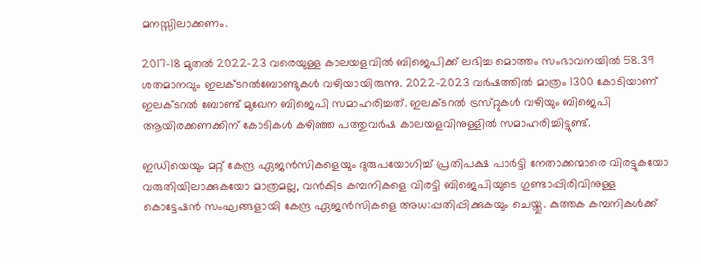മനസ്സിലാക്കണം.

2017-18 മുതൽ 2022-23 വരെയുള്ള കാലയളവിൽ ബിജെപിക്ക്‌ ലഭിച്ച മൊത്തം സംഭാവനയിൽ 58.39 ശതമാനവും ഇലക്‌ടറൽബോണ്ടുകൾ വഴിയായിരുന്നു. 2022-2023 വർഷത്തിൽ മാത്രം 1300 കോടിയാണ്‌ ഇലക്‌ടറൽ ബോണ്ട്‌ മുഖേന ബിജെപി സമാഹരിച്ചത്‌. ഇലക്‌ടറൽ ട്രസ്‌റ്റുകൾ വഴിയും ബിജെപി ആയിരക്കണക്കിന് കോടികൾ കഴിഞ്ഞ പത്തുവർഷ കാലയളവിനുള്ളിൽ സമാഹരിച്ചിട്ടുണ്ട്‌.

ഇഡിയെയും മറ്റ് കേന്ദ്ര ഏജൻസികളെയും ദുരുപയോഗിച്ച് പ്രതിപക്ഷ പാർട്ടി നേതാക്കന്മാരെ വിരട്ടുകയോ വരുതിയിലാക്കുകയോ മാത്രമല്ല, വൻകിട കമ്പനികളെ വിരട്ടി ബിജെപിയുടെ ഗുണ്ടാപ്പിരിവിനുള്ള കൊട്ടേഷൻ സംഘങ്ങളായി കേന്ദ്ര ഏജൻസികളെ അധ:പ്പതിപ്പിക്കുകയും ചെയ്തു. കുത്തക കമ്പനികൾക്ക്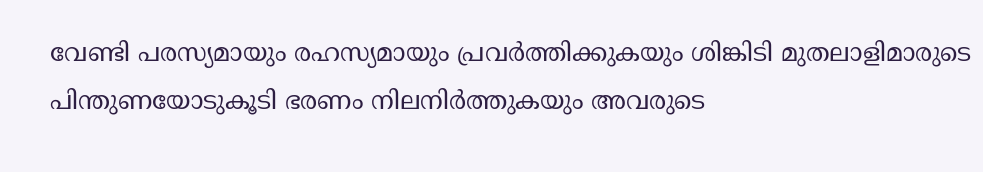വേണ്ടി പരസ്യമായും രഹസ്യമായും പ്രവർത്തിക്കുകയും ശിങ്കിടി മുതലാളിമാരുടെ പിന്തുണയോടുകൂടി ഭരണം നിലനിർത്തുകയും അവരുടെ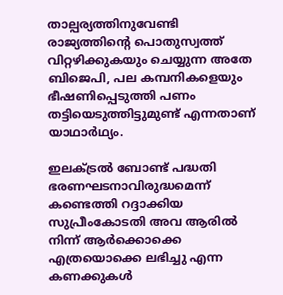താല്പര്യത്തിനുവേണ്ടി രാജ്യത്തിന്റെ പൊതുസ്വത്ത് വിറ്റഴിക്കുകയും ചെയ്യുന്ന അതേ ബിജെപി, പല കമ്പനികളെയും ഭീഷണിപ്പെടുത്തി പണം തട്ടിയെടുത്തിട്ടുമുണ്ട് എന്നതാണ് യാഥാർഥ്യം.

ഇലക്‌ട്രൽ ബോണ്ട്‌ പദ്ധതി ഭരണഘടനാവിരുദ്ധമെന്ന്‌ കണ്ടെത്തി റദ്ദാക്കിയ സുപ്രീംകോടതി അവ ആരിൽ നിന്ന് ആർക്കൊക്കെ എത്രയൊക്കെ ലഭിച്ചു എന്ന കണക്കുകൾ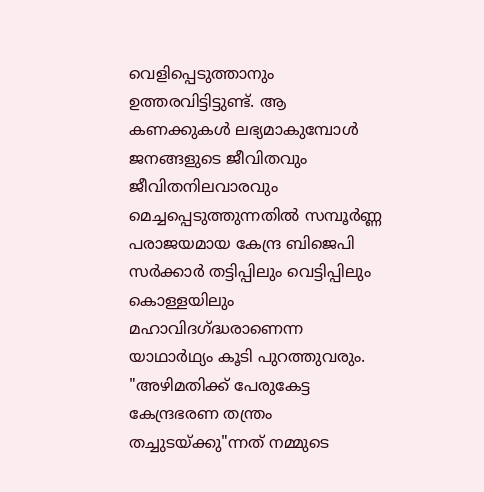വെളിപ്പെടുത്താനും ഉത്തരവിട്ടിട്ടുണ്ട്. ആ കണക്കുകൾ ലഭ്യമാകുമ്പോൾ ജനങ്ങളുടെ ജീവിതവും ജീവിതനിലവാരവും മെച്ചപ്പെടുത്തുന്നതിൽ സമ്പൂർണ്ണ പരാജയമായ കേന്ദ്ര ബിജെപി സർക്കാർ തട്ടിപ്പിലും വെട്ടിപ്പിലും കൊള്ളയിലും മഹാവിദഗ്ദ്ധരാണെന്ന യാഥാർഥ്യം കൂടി പുറത്തുവരും. "അഴിമതിക്ക് പേരുകേട്ട കേന്ദ്രഭരണ തന്ത്രം തച്ചുടയ്ക്കു"ന്നത് നമ്മുടെ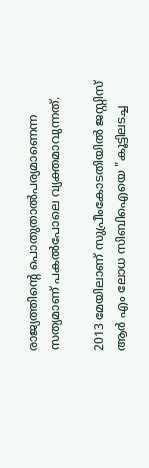രാജ്യത്തിന്റെ പൊതുതാൽപര്യമാണെന്ന സത്യമാണ് പകൽപോലെ വ്യക്തമാവുന്നത്.

2013 മേയിലാണ് സുപ്രീംകോടതിയിൽ ജസ്റ്റിസ് ആർ എം ലോധ സിബിഐയെ "കൂട്ടിലടച്ച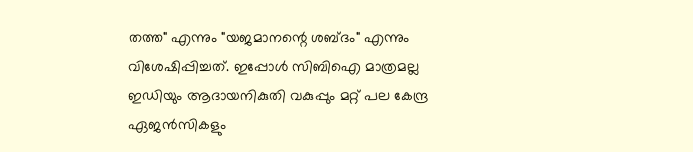തത്ത" എന്നും "യജമാനന്റെ ശബ്ദം" എന്നും വിശേഷിപ്പിച്ചത്. ഇപ്പോൾ സിബിഐ മാത്രമല്ല ഇഡിയും ആദായനികുതി വകുപ്പും മറ്റ് പല കേന്ദ്ര ഏജൻസികളും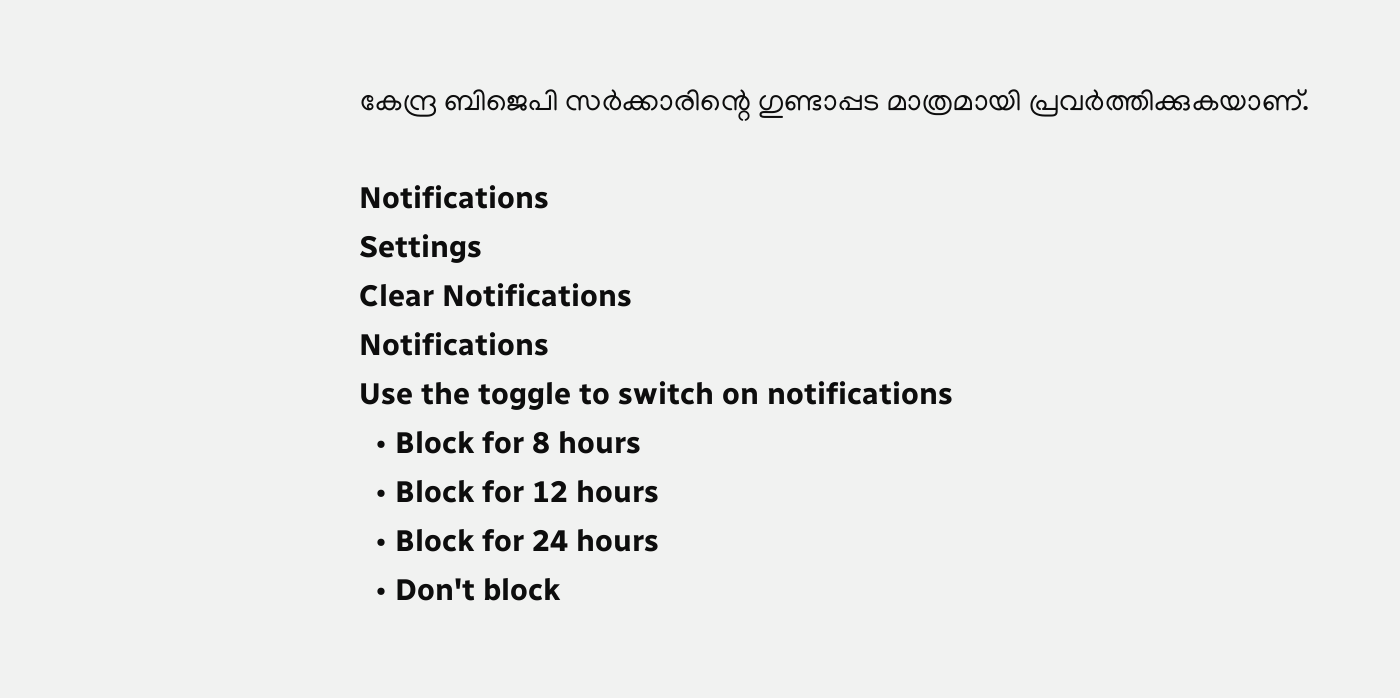കേന്ദ്ര ബിജെപി സർക്കാരിന്റെ ഗുണ്ടാപ്പട മാത്രമായി പ്രവർത്തിക്കുകയാണ്.

Notifications
Settings
Clear Notifications
Notifications
Use the toggle to switch on notifications
  • Block for 8 hours
  • Block for 12 hours
  • Block for 24 hours
  • Don't block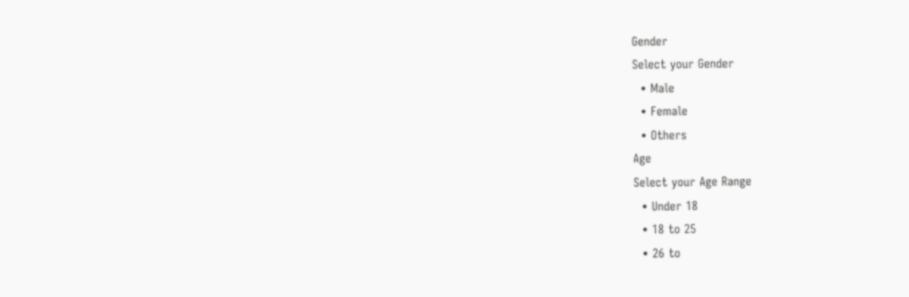Gender
Select your Gender
  • Male
  • Female
  • Others
Age
Select your Age Range
  • Under 18
  • 18 to 25
  • 26 to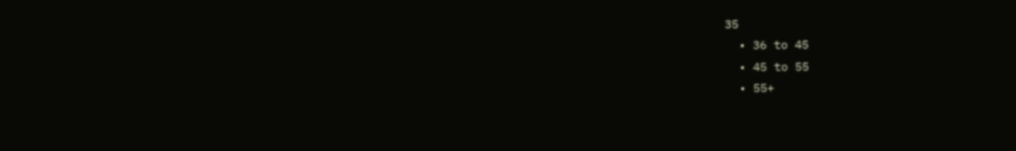35
  • 36 to 45
  • 45 to 55
  • 55+